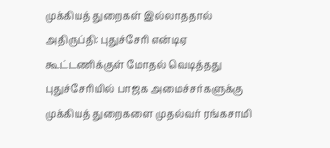முக்கியத் துறைகள் இல்லாததால் அதிருப்தி: புதுச்சேரி என்டிஏ கூட்டணிக்குள் மோதல் வெடித்தது
புதுச்சேரியில் பாஜக அமைச்சர்களுக்கு முக்கியத் துறைகளை முதல்வர் ரங்கசாமி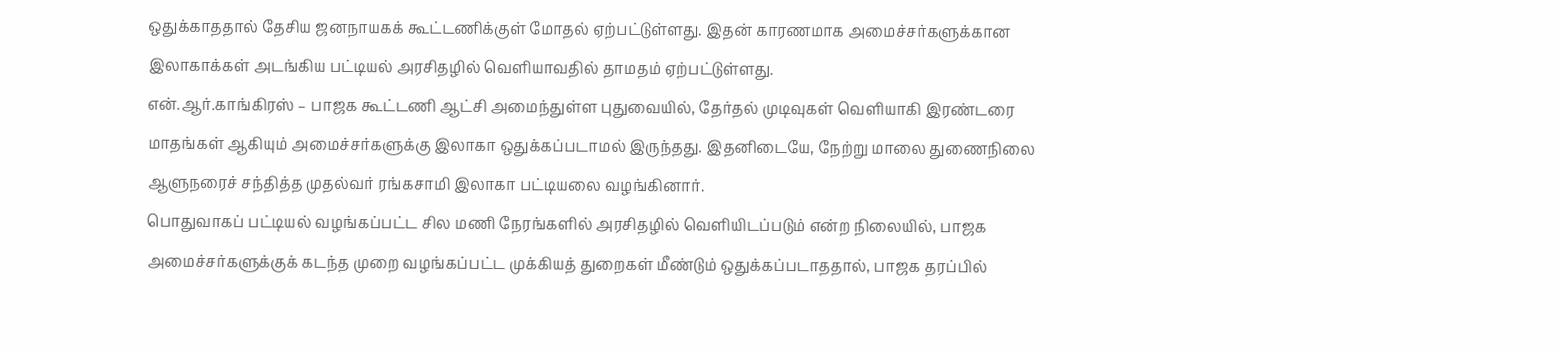ஒதுக்காததால் தேசிய ஜனநாயகக் கூட்டணிக்குள் மோதல் ஏற்பட்டுள்ளது. இதன் காரணமாக அமைச்சர்களுக்கான இலாகாக்கள் அடங்கிய பட்டியல் அரசிதழில் வெளியாவதில் தாமதம் ஏற்பட்டுள்ளது.
என்.ஆர்.காங்கிரஸ் – பாஜக கூட்டணி ஆட்சி அமைந்துள்ள புதுவையில், தேர்தல் முடிவுகள் வெளியாகி இரண்டரை மாதங்கள் ஆகியும் அமைச்சர்களுக்கு இலாகா ஒதுக்கப்படாமல் இருந்தது. இதனிடையே, நேற்று மாலை துணைநிலை ஆளுநரைச் சந்தித்த முதல்வர் ரங்கசாமி இலாகா பட்டியலை வழங்கினார்.
பொதுவாகப் பட்டியல் வழங்கப்பட்ட சில மணி நேரங்களில் அரசிதழில் வெளியிடப்படும் என்ற நிலையில், பாஜக அமைச்சர்களுக்குக் கடந்த முறை வழங்கப்பட்ட முக்கியத் துறைகள் மீண்டும் ஒதுக்கப்படாததால், பாஜக தரப்பில்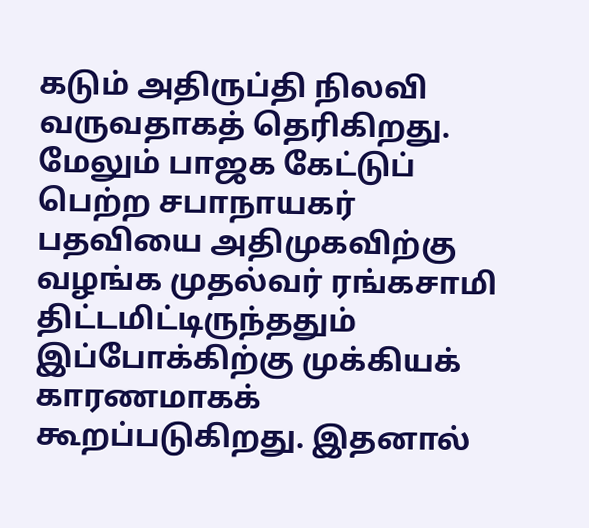கடும் அதிருப்தி நிலவி வருவதாகத் தெரிகிறது.
மேலும் பாஜக கேட்டுப் பெற்ற சபாநாயகர் பதவியை அதிமுகவிற்கு வழங்க முதல்வர் ரங்கசாமி திட்டமிட்டிருந்ததும் இப்போக்கிற்கு முக்கியக் காரணமாகக் கூறப்படுகிறது. இதனால்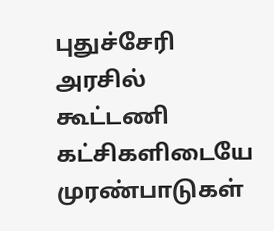புதுச்சேரி அரசில் கூட்டணி கட்சிகளிடையே முரண்பாடுகள்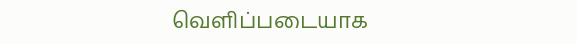வெளிப்படையாக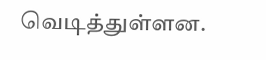வெடித்துள்ளன.